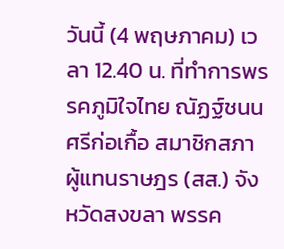วันนี้ (4 พฤษภาคม) เวลา 12.40 น. ที่ทำการพรรคภูมิใจไทย ณัฏฐ์ชนน ศรีก่อเกื้อ สมาชิกสภาผู้แทนราษฎร (สส.) จังหวัดสงขลา พรรค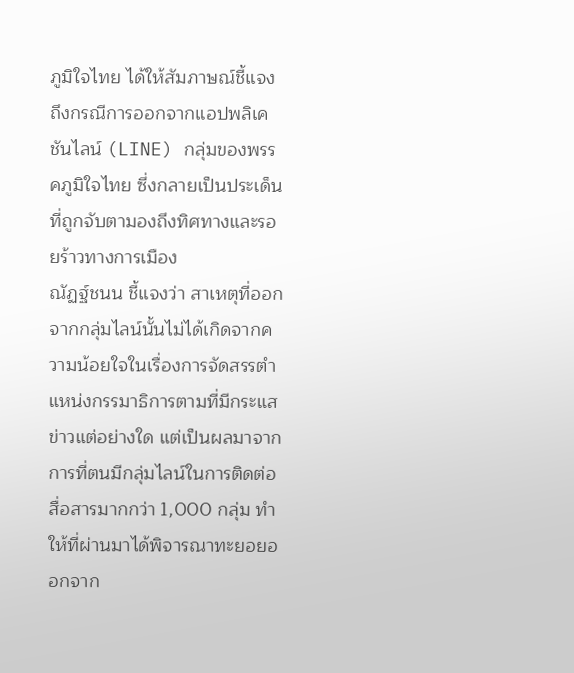ภูมิใจไทย ได้ให้สัมภาษณ์ชี้แจงถึงกรณีการออกจากแอปพลิเคชันไลน์ (LINE) กลุ่มของพรรคภูมิใจไทย ซึ่งกลายเป็นประเด็นที่ถูกจับตามองถึงทิศทางและรอยร้าวทางการเมือง
ณัฏฐ์ชนน ชี้แจงว่า สาเหตุที่ออกจากกลุ่มไลน์นั้นไม่ได้เกิดจากความน้อยใจในเรื่องการจัดสรรตำแหน่งกรรมาธิการตามที่มีกระแสข่าวแต่อย่างใด แต่เป็นผลมาจากการที่ตนมีกลุ่มไลน์ในการติดต่อสื่อสารมากกว่า 1,000 กลุ่ม ทำให้ที่ผ่านมาได้พิจารณาทะยอยออกจาก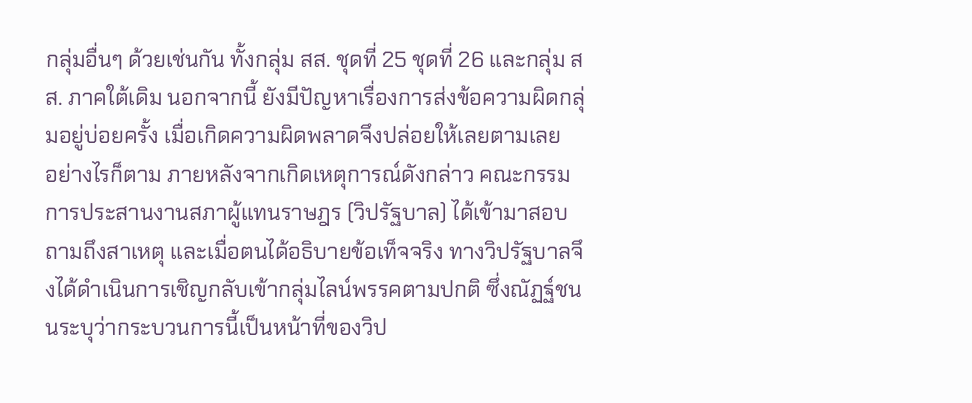กลุ่มอื่นๆ ด้วยเช่นกัน ทั้งกลุ่ม สส. ชุดที่ 25 ชุดที่ 26 และกลุ่ม สส. ภาคใต้เดิม นอกจากนี้ ยังมีปัญหาเรื่องการส่งข้อความผิดกลุ่มอยู่บ่อยครั้ง เมื่อเกิดความผิดพลาดจึงปล่อยให้เลยตามเลย
อย่างไรก็ตาม ภายหลังจากเกิดเหตุการณ์ดังกล่าว คณะกรรมการประสานงานสภาผู้แทนราษฎร (วิปรัฐบาล) ได้เข้ามาสอบถามถึงสาเหตุ และเมื่อตนได้อธิบายข้อเท็จจริง ทางวิปรัฐบาลจึงได้ดำเนินการเชิญกลับเข้ากลุ่มไลน์พรรคตามปกติ ซึ่งณัฏฐ์ชนนระบุว่ากระบวนการนี้เป็นหน้าที่ของวิป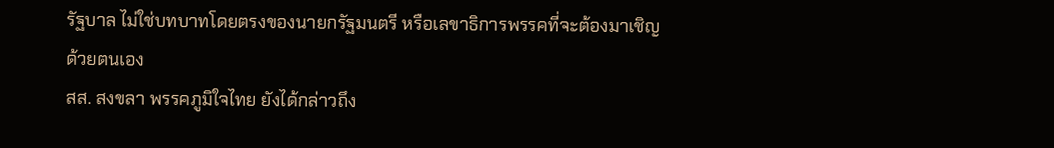รัฐบาล ไม่ใช่บทบาทโดยตรงของนายกรัฐมนตรี หรือเลขาธิการพรรคที่จะต้องมาเชิญด้วยตนเอง
สส. สงขลา พรรคภูมิใจไทย ยังได้กล่าวถึง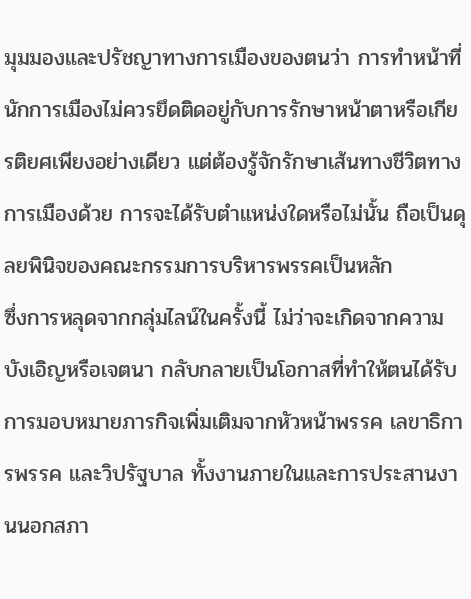มุมมองและปรัชญาทางการเมืองของตนว่า การทำหน้าที่นักการเมืองไม่ควรยึดติดอยู่กับการรักษาหน้าตาหรือเกียรติยศเพียงอย่างเดียว แต่ต้องรู้จักรักษาเส้นทางชีวิตทางการเมืองด้วย การจะได้รับตำแหน่งใดหรือไม่นั้น ถือเป็นดุลยพินิจของคณะกรรมการบริหารพรรคเป็นหลัก
ซึ่งการหลุดจากกลุ่มไลน์ในครั้งนี้ ไม่ว่าจะเกิดจากความบังเอิญหรือเจตนา กลับกลายเป็นโอกาสที่ทำให้ตนได้รับการมอบหมายภารกิจเพิ่มเติมจากหัวหน้าพรรค เลขาธิการพรรค และวิปรัฐบาล ทั้งงานภายในและการประสานงานนอกสภา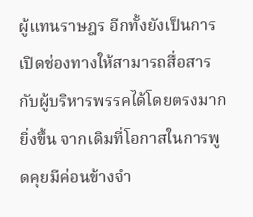ผู้แทนราษฎร อีกทั้งยังเป็นการเปิดช่องทางให้สามารถสื่อสารกับผู้บริหารพรรคได้โดยตรงมากยิ่งขึ้น จากเดิมที่โอกาสในการพูดคุยมีค่อนข้างจำ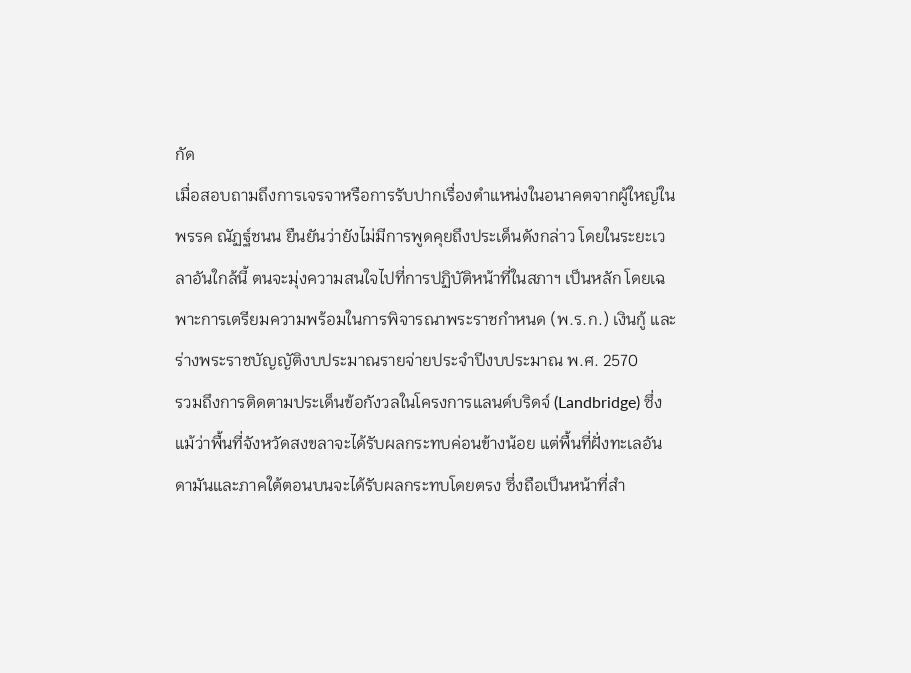กัด
เมื่อสอบถามถึงการเจรจาหรือการรับปากเรื่องตำแหน่งในอนาคตจากผู้ใหญ่ในพรรค ณัฏฐ์ชนน ยืนยันว่ายังไม่มีการพูดคุยถึงประเด็นดังกล่าว โดยในระยะเวลาอันใกล้นี้ ตนจะมุ่งความสนใจไปที่การปฏิบัติหน้าที่ในสภาฯ เป็นหลัก โดยเฉพาะการเตรียมความพร้อมในการพิจารณาพระราชกำหนด (พ.ร.ก.) เงินกู้ และร่างพระราชบัญญัติงบประมาณรายจ่ายประจำปีงบประมาณ พ.ศ. 2570
รวมถึงการติดตามประเด็นข้อกังวลในโครงการแลนด์บริดจ์ (Landbridge) ซึ่งแม้ว่าพื้นที่จังหวัดสงขลาจะได้รับผลกระทบค่อนข้างน้อย แต่พื้นที่ฝั่งทะเลอันดามันและภาคใต้ตอนบนจะได้รับผลกระทบโดยตรง ซึ่งถือเป็นหน้าที่สำ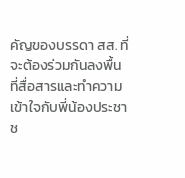คัญของบรรดา สส. ที่จะต้องร่วมกันลงพื้นที่สื่อสารและทำความเข้าใจกับพี่น้องประชาช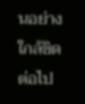นอย่างใกล้ชิดต่อไป